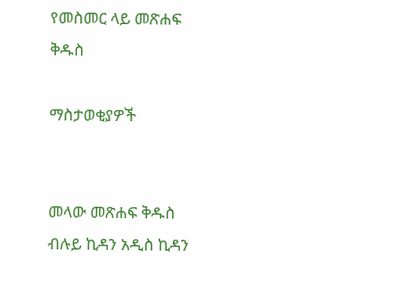የመስመር ላይ መጽሐፍ ቅዱስ

ማስታወቂያዎች


መላው መጽሐፍ ቅዱስ ብሉይ ኪዳን አዲስ ኪዳን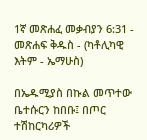1ኛ መጽሐፈ መቃብያን 6:31 - መጽሐፍ ቅዱስ - (ካቶሊካዊ እትም - ኤማሁስ)

በኤዱሚያስ በኩል መጥተው ቤተሱርን ከበቡ፤ በጦር ተሽከርካሪዎች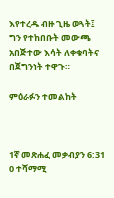እየተረዱ ብዙ ጊዜ ወጓት፤ ግን የተከበቡት መውጫ አበጅተው እሳት ለቀቁባትና በጀግንነት ተዋጉ።

ምዕራፉን ተመልከት



1ኛ መጽሐፈ መቃብያን 6:31
0 ተሻማሚ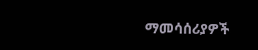ማመሳሰሪያዎች